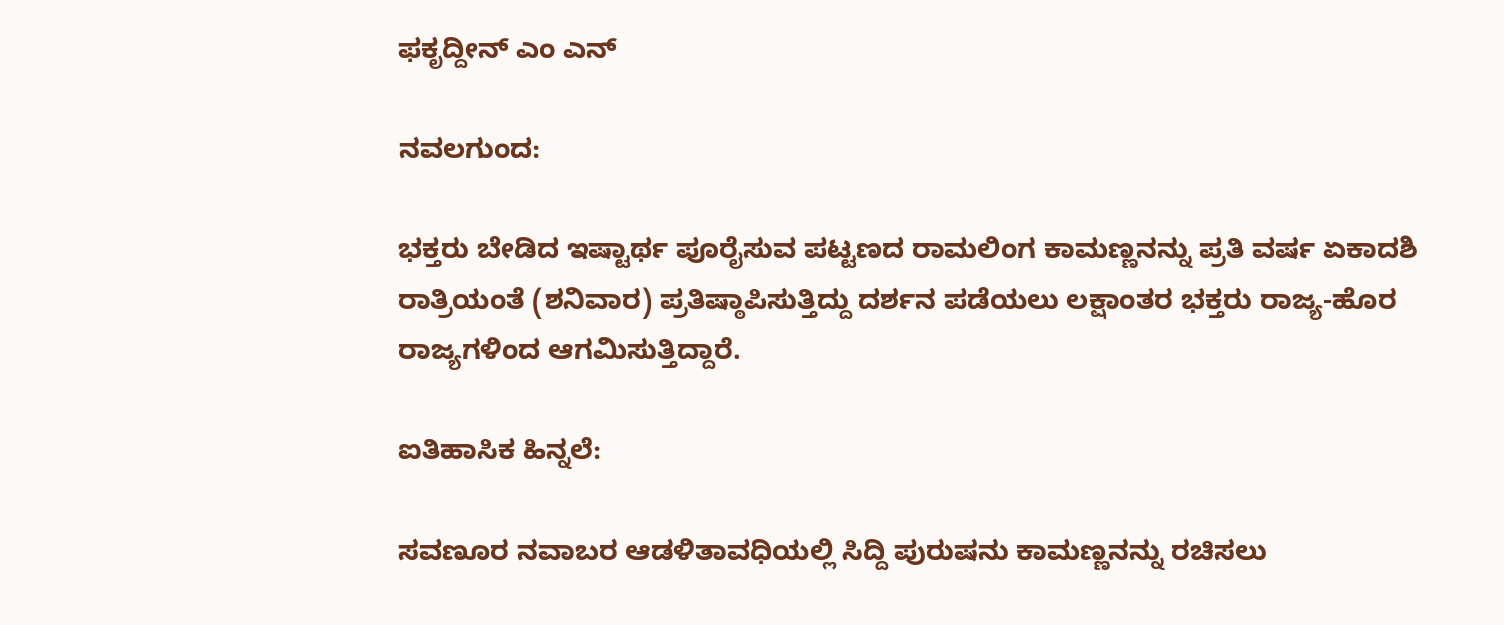ಫಕೃದ್ದೀನ್ ಎಂ ಎನ್

ನವಲಗುಂದ:

ಭಕ್ತರು ಬೇಡಿದ ಇಷ್ಟಾರ್ಥ ಪೂರೈಸುವ ಪಟ್ಟಣದ ರಾಮಲಿಂಗ ಕಾಮಣ್ಣನನ್ನು ಪ್ರತಿ ವರ್ಷ ಏಕಾದಶಿ ರಾತ್ರಿಯಂತೆ (ಶನಿವಾರ) ಪ್ರತಿಷ್ಠಾಪಿಸುತ್ತಿದ್ದು ದರ್ಶನ ಪಡೆಯಲು ಲಕ್ಷಾಂತರ ಭಕ್ತರು ರಾಜ್ಯ-ಹೊರ ರಾಜ್ಯಗಳಿಂದ ಆಗಮಿಸುತ್ತಿದ್ದಾರೆ.

ಐತಿಹಾಸಿಕ ಹಿನ್ನಲೆ:

ಸವಣೂರ ನವಾಬರ ಆಡಳಿತಾವಧಿಯಲ್ಲಿ ಸಿದ್ದಿ ಪುರುಷನು ಕಾಮಣ್ಣನನ್ನು ರಚಿಸಲು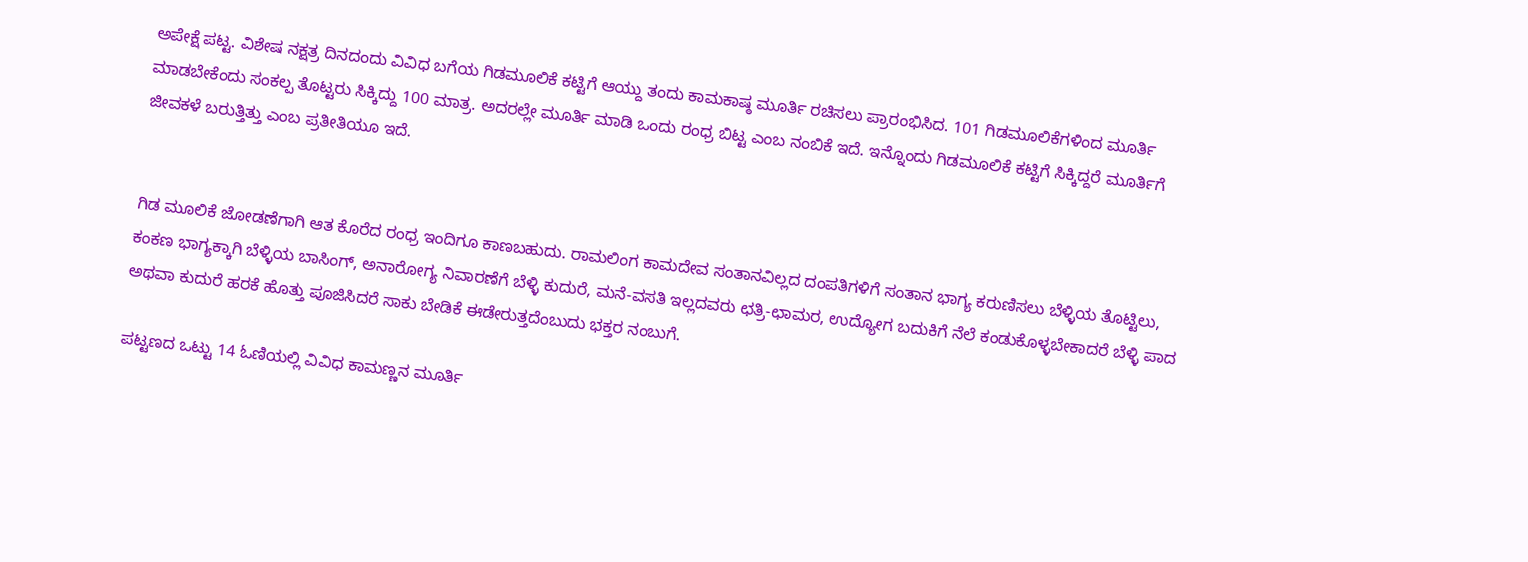ಅಪೇಕ್ಷೆ ಪಟ್ಟ. ವಿಶೇಷ ನಕ್ಷತ್ರ ದಿನದಂದು ವಿವಿಧ ಬಗೆಯ ಗಿಡಮೂಲಿಕೆ ಕಟ್ಟಿಗೆ ಆಯ್ದು ತಂದು ಕಾಮಕಾಷ್ಠ ಮೂರ್ತಿ ರಚಿಸಲು ಪ್ರಾರಂಭಿಸಿದ. 101 ಗಿಡಮೂಲಿಕೆಗಳಿಂದ ಮೂರ್ತಿ ಮಾಡಬೇಕೆಂದು ಸಂಕಲ್ಪ ತೊಟ್ಟರು ಸಿಕ್ಕಿದ್ದು 100 ಮಾತ್ರ. ಅದರಲ್ಲೇ ಮೂರ್ತಿ ಮಾಡಿ ಒಂದು ರಂಧ್ರ ಬಿಟ್ಟ ಎಂಬ ನಂಬಿಕೆ ಇದೆ. ಇನ್ನೊಂದು ಗಿಡಮೂಲಿಕೆ ಕಟ್ಟಿಗೆ ಸಿಕ್ಕಿದ್ದರೆ ಮೂರ್ತಿಗೆ ಜೀವಕಳೆ ಬರುತ್ತಿತ್ತು ಎಂಬ ಪ್ರತೀತಿಯೂ ಇದೆ.


ಗಿಡ ಮೂಲಿಕೆ ಜೋಡಣೆಗಾಗಿ ಆತ ಕೊರೆದ ರಂಧ್ರ ಇಂದಿಗೂ ಕಾಣಬಹುದು. ರಾಮಲಿಂಗ ಕಾಮದೇವ ಸಂತಾನವಿಲ್ಲದ ದಂಪತಿಗಳಿಗೆ ಸಂತಾನ ಭಾಗ್ಯ ಕರುಣಿಸಲು ಬೆಳ್ಳಿಯ ತೊಟ್ಟಿಲು, ಕಂಕಣ ಭಾಗ್ಯಕ್ಕಾಗಿ ಬೆಳ್ಳಿಯ ಬಾಸಿಂಗ್‌, ಅನಾರೋಗ್ಯ ನಿವಾರಣೆಗೆ ಬೆಳ್ಳಿ ಕುದುರೆ, ಮನೆ-ವಸತಿ ಇಲ್ಲದವರು ಛತ್ರಿ-ಛಾಮರ, ಉದ್ಯೋಗ ಬದುಕಿಗೆ ನೆಲೆ ಕಂಡುಕೊಳ್ಳಬೇಕಾದರೆ ಬೆಳ್ಳಿ ಪಾದ ಅಥವಾ ಕುದುರೆ ಹರಕೆ ಹೊತ್ತು ಪೂಜಿಸಿದರೆ ಸಾಕು ಬೇಡಿಕೆ ಈಡೇರುತ್ತದೆಂಬುದು ಭಕ್ತರ ನಂಬುಗೆ.

ಪಟ್ಟಣದ ಒಟ್ಟು 14 ಓಣಿಯಲ್ಲಿ ವಿವಿಧ ಕಾಮಣ್ಣನ ಮೂರ್ತಿ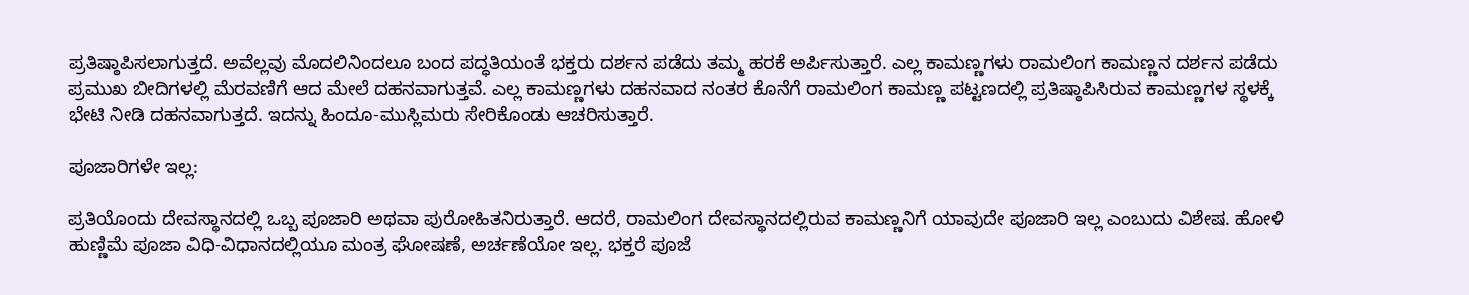ಪ್ರತಿಷ್ಠಾಪಿಸಲಾಗುತ್ತದೆ. ಅವೆಲ್ಲವು ಮೊದಲಿನಿಂದಲೂ ಬಂದ ಪದ್ಧತಿಯಂತೆ ಭಕ್ತರು ದರ್ಶನ ಪಡೆದು ತಮ್ಮ ಹರಕೆ ಅರ್ಪಿಸುತ್ತಾರೆ. ಎಲ್ಲ ಕಾಮಣ್ಣಗಳು ರಾಮಲಿಂಗ ಕಾಮಣ್ಣನ ದರ್ಶನ ಪಡೆದು ಪ್ರಮುಖ ಬೀದಿಗಳಲ್ಲಿ ಮೆರವಣಿಗೆ ಆದ ಮೇಲೆ ದಹನವಾಗುತ್ತವೆ. ಎಲ್ಲ ಕಾಮಣ್ಣಗಳು ದಹನವಾದ ನಂತರ ಕೊನೆಗೆ ರಾಮಲಿಂಗ ಕಾಮಣ್ಣ ಪಟ್ಟಣದಲ್ಲಿ ಪ್ರತಿಷ್ಠಾಪಿಸಿರುವ ಕಾಮಣ್ಣಗಳ ಸ್ಥಳಕ್ಕೆ ಭೇಟಿ ನೀಡಿ ದಹನವಾಗುತ್ತದೆ. ಇದನ್ನು ಹಿಂದೂ-ಮುಸ್ಲಿಮರು ಸೇರಿಕೊಂಡು ಆಚರಿಸುತ್ತಾರೆ.

ಪೂಜಾರಿಗಳೇ ಇಲ್ಲ:

ಪ್ರತಿಯೊಂದು ದೇವಸ್ಥಾನದಲ್ಲಿ ಒಬ್ಬ ಪೂಜಾರಿ ಅಥವಾ ಪುರೋಹಿತನಿರುತ್ತಾರೆ. ಆದರೆ, ರಾಮಲಿಂಗ ದೇವಸ್ಥಾನದಲ್ಲಿರುವ ಕಾಮಣ್ಣನಿಗೆ ಯಾವುದೇ ಪೂಜಾರಿ ಇಲ್ಲ ಎಂಬುದು ವಿಶೇಷ. ಹೋಳಿ ಹುಣ್ಣಿಮೆ ಪೂಜಾ ವಿಧಿ-ವಿಧಾನದಲ್ಲಿಯೂ ಮಂತ್ರ ಘೋಷಣೆ, ಅರ್ಚಣೆಯೋ ಇಲ್ಲ. ಭಕ್ತರೆ ಪೂಜೆ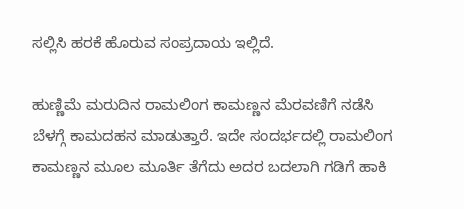ಸಲ್ಲಿಸಿ ಹರಕೆ ಹೊರುವ ಸಂಪ್ರದಾಯ ಇಲ್ಲಿದೆ.

ಹುಣ್ಣಿಮೆ ಮರುದಿನ ರಾಮಲಿಂಗ ಕಾಮಣ್ಣನ ಮೆರವಣಿಗೆ ನಡೆಸಿ ಬೆಳಗ್ಗೆ ಕಾಮದಹನ ಮಾಡುತ್ತಾರೆ. ಇದೇ ಸಂದರ್ಭದಲ್ಲಿ ರಾಮಲಿಂಗ ಕಾಮಣ್ಣನ ಮೂಲ ಮೂರ್ತಿ ತೆಗೆದು ಅದರ ಬದಲಾಗಿ ಗಡಿಗೆ ಹಾಕಿ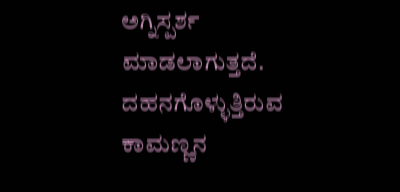ಅಗ್ನಿಸ್ಪರ್ಶ ಮಾಡಲಾಗುತ್ತದೆ. ದಹನಗೊಳ್ಳುತ್ತಿರುವ ಕಾಮಣ್ಣನ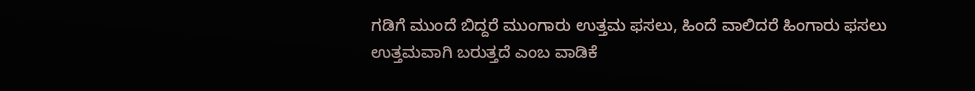ಗಡಿಗೆ ಮುಂದೆ ಬಿದ್ದರೆ ಮುಂಗಾರು ಉತ್ತಮ ಫಸಲು, ಹಿಂದೆ ವಾಲಿದರೆ ಹಿಂಗಾರು ಫಸಲು ಉತ್ತಮವಾಗಿ ಬರುತ್ತದೆ ಎಂಬ ವಾಡಿಕೆ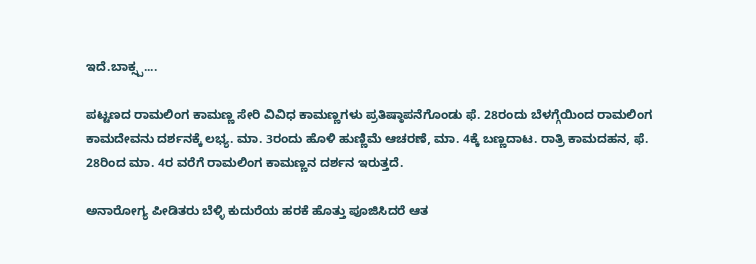ಇದೆ.ಬಾಕ್ಸ್ಪ....

ಪಟ್ಟಣದ ರಾಮಲಿಂಗ ಕಾಮಣ್ಣ ಸೇರಿ ವಿವಿಧ ಕಾಮಣ್ಣಗಳು ಪ್ರತಿಷ್ಠಾಪನೆಗೊಂಡು ಫೆ. 28ರಂದು ಬೆಳಗ್ಗೆಯಿಂದ ರಾಮಲಿಂಗ ಕಾಮದೇವನು ದರ್ಶನಕ್ಕೆ ಲಭ್ಯ. ಮಾ. 3ರಂದು ಹೊಳಿ ಹುಣ್ಣಿಮೆ ಆಚರಣೆ, ಮಾ. 4ಕ್ಕೆ ಬಣ್ಣದಾಟ. ರಾತ್ರಿ ಕಾಮದಹನ, ಫೆ. 28ರಿಂದ ಮಾ. 4ರ ವರೆಗೆ ರಾಮಲಿಂಗ ಕಾಮಣ್ಣನ ದರ್ಶನ ಇರುತ್ತದೆ.

ಅನಾರೋಗ್ಯ ಪೀಡಿತರು ಬೆಳ್ಳಿ ಕುದುರೆಯ ಹರಕೆ ಹೊತ್ತು ಪೂಜಿಸಿದರೆ ಆತ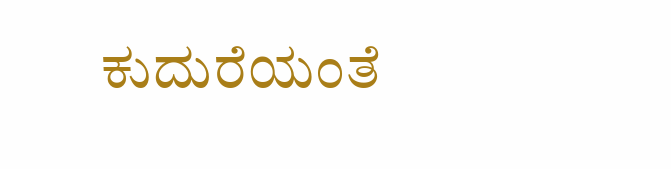ಕುದುರೆಯಂತೆ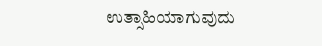ಉತ್ಸಾಹಿಯಾಗುವುದು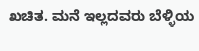ಖಚಿತ. ಮನೆ ಇಲ್ಲದವರು ಬೆಳ್ಳಿಯ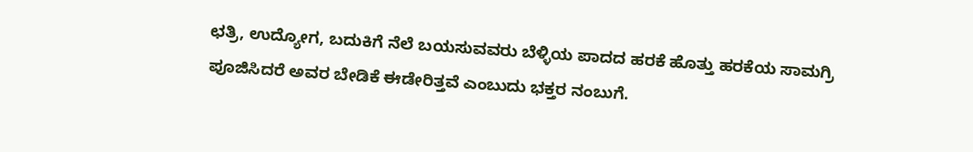ಛತ್ರಿ, ಉದ್ಯೋಗ, ಬದುಕಿಗೆ ನೆಲೆ ಬಯಸುವವರು ಬೆಳ್ಳಿಯ ಪಾದದ ಹರಕೆ ಹೊತ್ತು ಹರಕೆಯ ಸಾಮಗ್ರಿ ಪೂಜಿಸಿದರೆ ಅವರ ಬೇಡಿಕೆ ಈಡೇರಿತ್ತವೆ ಎಂಬುದು ಭಕ್ತರ ನಂಬುಗೆ.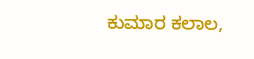ಕುಮಾರ ಕಲಾಲ,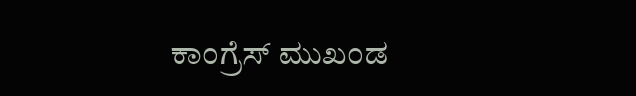ಕಾಂಗ್ರೆಸ್ ಮುಖಂಡ